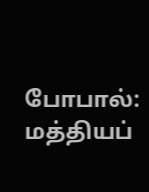போபால்: மத்தியப்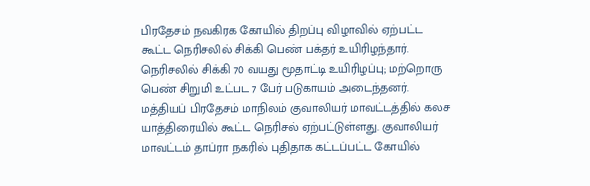பிரதேசம் நவகிரக கோயில் திறப்பு விழாவில் ஏற்பட்ட கூட்ட நெரிசலில் சிக்கி பெண் பக்தர் உயிரிழந்தார். நெரிசலில் சிக்கி 70 வயது மூதாட்டி உயிரிழப்பு; மற்றொரு பெண் சிறுமி உட்பட 7 பேர் படுகாயம் அடைந்தனர். மத்தியப் பிரதேசம் மாநிலம் குவாலியர் மாவட்டத்தில் கலச யாத்திரையில் கூட்ட நெரிசல் ஏற்பட்டுள்ளது. குவாலியர் மாவட்டம் தாப்ரா நகரில் புதிதாக கட்டப்பட்ட கோயில்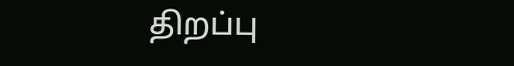திறப்பு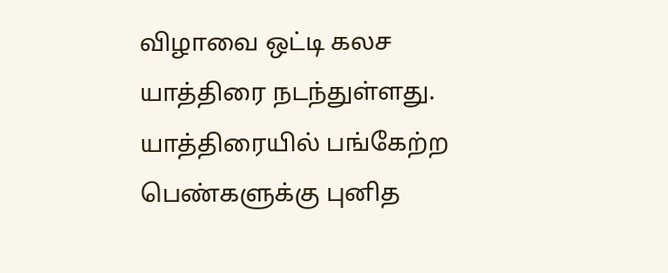விழாவை ஒட்டி கலச யாத்திரை நடந்துள்ளது. யாத்திரையில் பங்கேற்ற பெண்களுக்கு புனித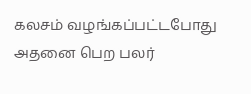கலசம் வழங்கப்பட்டபோது அதனை பெற பலர்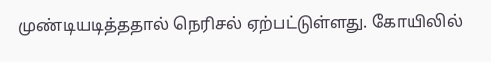முண்டியடித்ததால் நெரிசல் ஏற்பட்டுள்ளது. கோயிலில்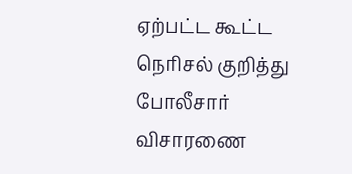ஏற்பட்ட கூட்ட நெரிசல் குறித்து போலீசார் விசாரணை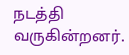நடத்தி வருகின்றனர்.